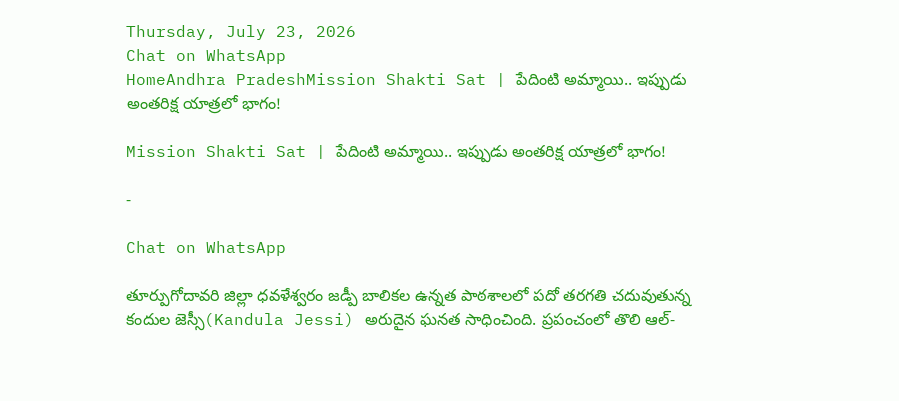Thursday, July 23, 2026
Chat on WhatsApp
HomeAndhra PradeshMission Shakti Sat | పేదింటి అమ్మాయి.. ఇప్పుడు అంతరిక్ష యాత్రలో భాగం!

Mission Shakti Sat | పేదింటి అమ్మాయి.. ఇప్పుడు అంతరిక్ష యాత్రలో భాగం!

-

Chat on WhatsApp

తూర్పుగోదావరి జిల్లా ధవళేశ్వరం జడ్పీ బాలికల ఉన్నత పాఠశాలలో పదో తరగతి చదువుతున్న కందుల జెస్సీ(Kandula Jessi) అరుదైన ఘనత సాధించింది. ప్రపంచంలో తొలి ఆల్-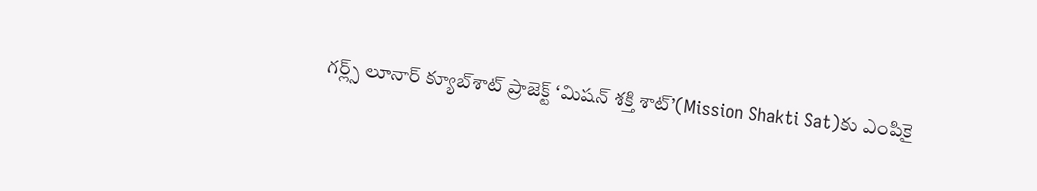గర్ల్స్ లూనార్ క్యూబ్‌శాట్ ప్రాజెక్ట్ ‘మిషన్ శక్తి శాట్’(Mission Shakti Sat)కు ఎంపికై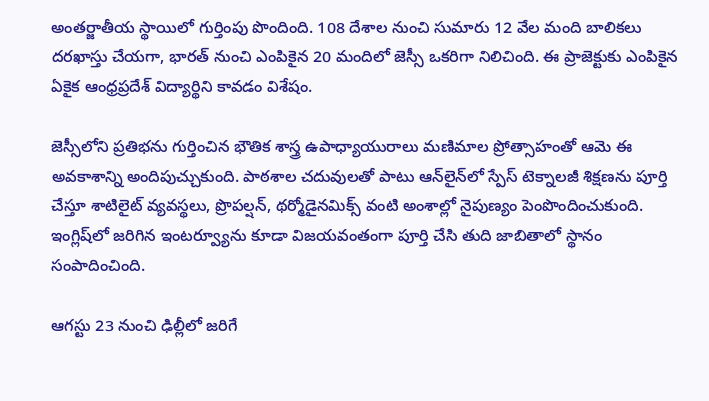అంతర్జాతీయ స్థాయిలో గుర్తింపు పొందింది. 108 దేశాల నుంచి సుమారు 12 వేల మంది బాలికలు దరఖాస్తు చేయగా, భారత్ నుంచి ఎంపికైన 20 మందిలో జెస్సీ ఒకరిగా నిలిచింది. ఈ ప్రాజెక్టుకు ఎంపికైన ఏకైక ఆంధ్రప్రదేశ్ విద్యార్థిని కావడం విశేషం.

జెస్సీలోని ప్రతిభను గుర్తించిన భౌతిక శాస్త్ర ఉపాధ్యాయురాలు మణిమాల ప్రోత్సాహంతో ఆమె ఈ అవకాశాన్ని అందిపుచ్చుకుంది. పాఠశాల చదువులతో పాటు ఆన్‌లైన్‌లో స్పేస్ టెక్నాలజీ శిక్షణను పూర్తి చేస్తూ శాటిలైట్ వ్యవస్థలు, ప్రొపల్షన్, థర్మోడైనమిక్స్ వంటి అంశాల్లో నైపుణ్యం పెంపొందించుకుంది. ఇంగ్లిష్‌లో జరిగిన ఇంటర్వ్యూను కూడా విజయవంతంగా పూర్తి చేసి తుది జాబితాలో స్థానం సంపాదించింది.

ఆగస్టు 23 నుంచి ఢిల్లీలో జరిగే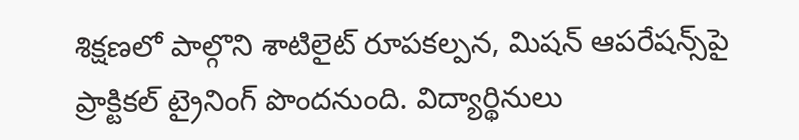శిక్షణలో పాల్గొని శాటిలైట్ రూపకల్పన, మిషన్ ఆపరేషన్స్‌పై ప్రాక్టికల్ ట్రైనింగ్ పొందనుంది. విద్యార్థినులు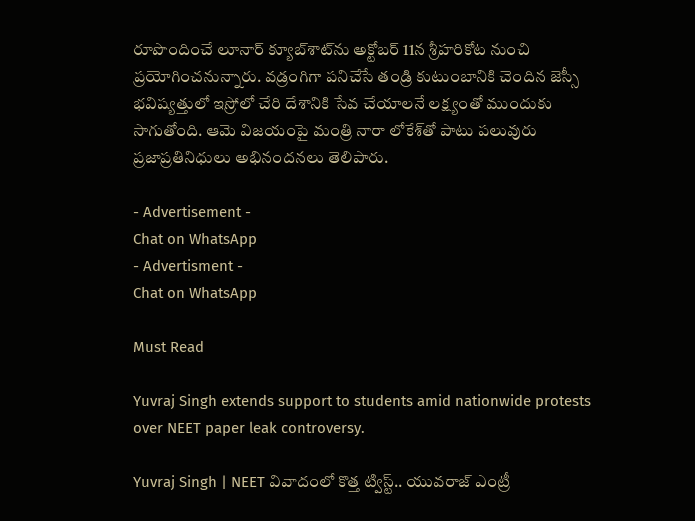రూపొందించే లూనార్ క్యూబ్‌శాట్‌ను అక్టోబర్ 11న శ్రీహరికోట నుంచి ప్రయోగించనున్నారు. వడ్రంగిగా పనిచేసే తండ్రి కుటుంబానికి చెందిన జెస్సీ భవిష్యత్తులో ఇస్రోలో చేరి దేశానికి సేవ చేయాలనే లక్ష్యంతో ముందుకు సాగుతోంది. ఆమె విజయంపై మంత్రి నారా లోకేశ్‌తో పాటు పలువురు ప్రజాప్రతినిధులు అభినందనలు తెలిపారు.

- Advertisement -
Chat on WhatsApp
- Advertisment -
Chat on WhatsApp

Must Read

Yuvraj Singh extends support to students amid nationwide protests over NEET paper leak controversy.

Yuvraj Singh | NEET వివాదంలో కొత్త ట్విస్ట్.. యువరాజ్ ఎంట్రీ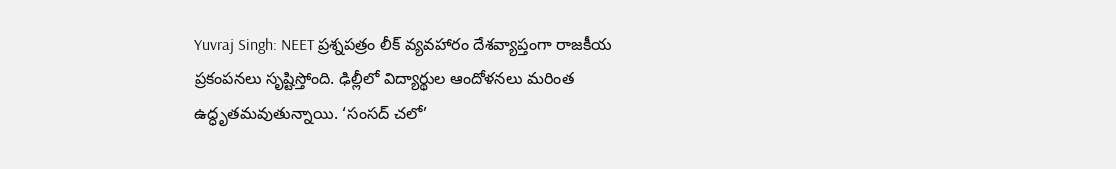Yuvraj Singh: NEET ప్రశ్నపత్రం లీక్ వ్యవహారం దేశవ్యాప్తంగా రాజకీయ ప్రకంపనలు సృష్టిస్తోంది. ఢిల్లీలో విద్యార్థుల ఆందోళనలు మరింత ఉద్ధృతమవుతున్నాయి. ‘సంసద్ చలో’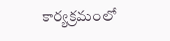కార్యక్రమంలో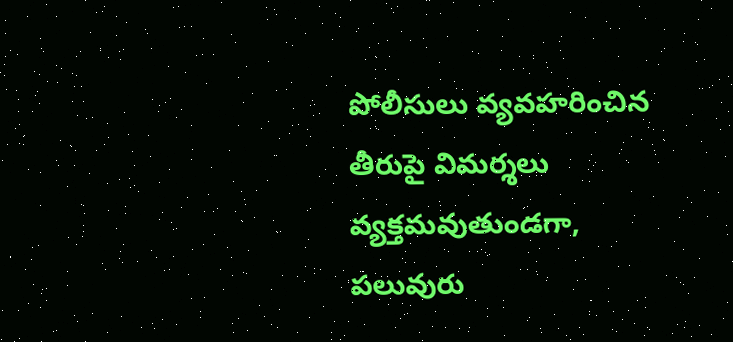పోలీసులు వ్యవహరించిన తీరుపై విమర్శలు వ్యక్తమవుతుండగా, పలువురు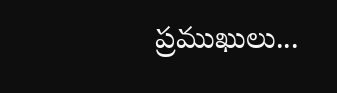ప్రముఖులు...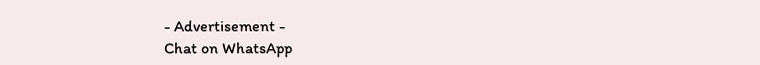- Advertisement -
Chat on WhatsApp